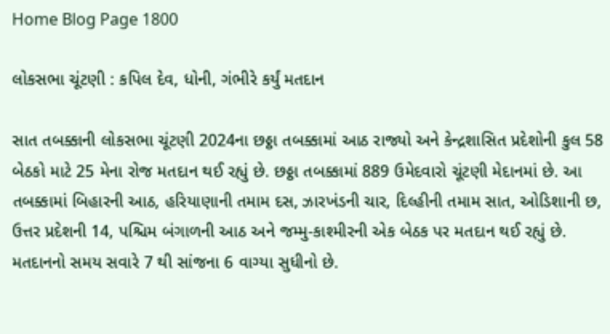Home Blog Page 1800

લોકસભા ચૂંટણી : કપિલ દેવ, ધોની, ગંભીરે કર્યું મતદાન

સાત તબક્કાની લોકસભા ચૂંટણી 2024ના છઠ્ઠા તબક્કામાં આઠ રાજ્યો અને કેન્દ્રશાસિત પ્રદેશોની કુલ 58 બેઠકો માટે 25 મેના રોજ મતદાન થઈ રહ્યું છે. છઠ્ઠા તબક્કામાં 889 ઉમેદવારો ચૂંટણી મેદાનમાં છે. આ તબક્કામાં બિહારની આઠ, હરિયાણાની તમામ દસ, ઝારખંડની ચાર, દિલ્હીની તમામ સાત, ઓડિશાની છ, ઉત્તર પ્રદેશની 14, પશ્ચિમ બંગાળની આઠ અને જમ્મુ-કાશ્મીરની એક બેઠક પર મતદાન થઈ રહ્યું છે. મતદાનનો સમય સવારે 7 થી સાંજના 6 વાગ્યા સુધીનો છે.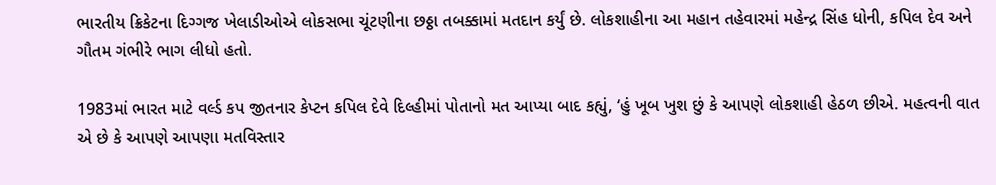ભારતીય ક્રિકેટના દિગ્ગજ ખેલાડીઓએ લોકસભા ચૂંટણીના છઠ્ઠા તબક્કામાં મતદાન કર્યું છે. લોકશાહીના આ મહાન તહેવારમાં મહેન્દ્ર સિંહ ધોની, કપિલ દેવ અને ગૌતમ ગંભીરે ભાગ લીધો હતો.

1983માં ભારત માટે વર્લ્ડ કપ જીતનાર કેપ્ટન કપિલ દેવે દિલ્હીમાં પોતાનો મત આપ્યા બાદ કહ્યું, ‘હું ખૂબ ખુશ છું કે આપણે લોકશાહી હેઠળ છીએ. મહત્વની વાત એ છે કે આપણે આપણા મતવિસ્તાર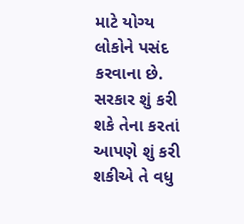માટે યોગ્ય લોકોને પસંદ કરવાના છે. સરકાર શું કરી શકે તેના કરતાં આપણે શું કરી શકીએ તે વધુ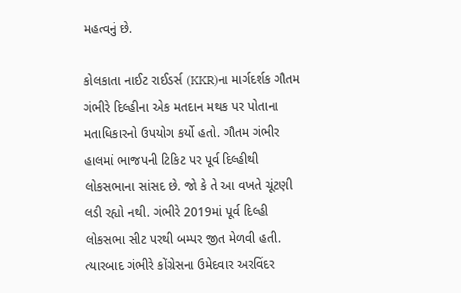મહત્વનું છે.

કોલકાતા નાઈટ રાઈડર્સ (KKR)ના માર્ગદર્શક ગૌતમ ગંભીરે દિલ્હીના એક મતદાન મથક પર પોતાના મતાધિકારનો ઉપયોગ કર્યો હતો. ગૌતમ ગંભીર હાલમાં ભાજપની ટિકિટ પર પૂર્વ દિલ્હીથી લોકસભાના સાંસદ છે. જો કે તે આ વખતે ચૂંટણી લડી રહ્યો નથી. ગંભીરે 2019માં પૂર્વ દિલ્હી લોકસભા સીટ પરથી બમ્પર જીત મેળવી હતી. ત્યારબાદ ગંભીરે કોંગ્રેસના ઉમેદવાર અરવિંદર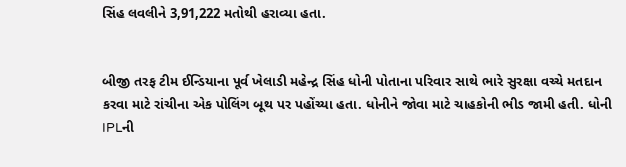સિંહ લવલીને 3,91,222 મતોથી હરાવ્યા હતા.


બીજી તરફ ટીમ ઈન્ડિયાના પૂર્વ ખેલાડી મહેન્દ્ર સિંહ ધોની પોતાના પરિવાર સાથે ભારે સુરક્ષા વચ્ચે મતદાન કરવા માટે રાંચીના એક પોલિંગ બૂથ પર પહોંચ્યા હતા. ધોનીને જોવા માટે ચાહકોની ભીડ જામી હતી. ધોની IPLની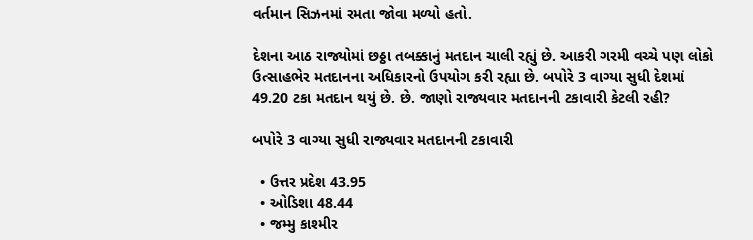વર્તમાન સિઝનમાં રમતા જોવા મળ્યો હતો.

દેશના આઠ રાજ્યોમાં છઠ્ઠા તબક્કાનું મતદાન ચાલી રહ્યું છે. આકરી ગરમી વચ્ચે પણ લોકો ઉત્સાહભેર મતદાનના અધિકારનો ઉપયોગ કરી રહ્યા છે. બપોરે 3 વાગ્યા સુધી દેશમાં 49.20 ટકા મતદાન થયું છે. છે. જાણો રાજ્યવાર મતદાનની ટકાવારી કેટલી રહી?

બપોરે 3 વાગ્યા સુધી રાજ્યવાર મતદાનની ટકાવારી

  • ઉત્તર પ્રદેશ 43.95
  • ઓડિશા 48.44
  • જમ્મુ કાશ્મીર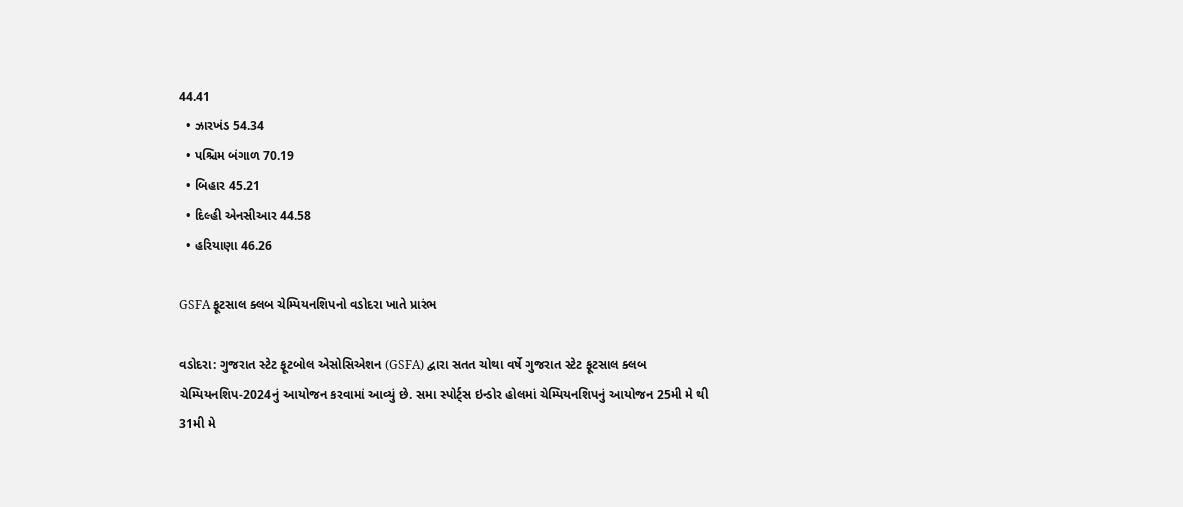44.41
  • ઝારખંડ 54.34
  • પશ્ચિમ બંગાળ 70.19
  • બિહાર 45.21
  • દિલ્હી એનસીઆર 44.58
  • હરિયાણા 46.26

GSFA ફૂટસાલ ક્લબ ચેમ્પિયનશિપનો વડોદરા ખાતે પ્રારંભ

વડોદરા: ગુજરાત સ્ટેટ ફૂટબોલ એસોસિએશન (GSFA) દ્વારા સતત ચોથા વર્ષે ગુજરાત સ્ટેટ ફૂટસાલ ક્લબ ચેમ્પિયનશિપ-2024નું આયોજન કરવામાં આવ્યું છે. સમા સ્પોર્ટ્સ ઇન્ડોર હોલમાં ચેમ્પિયનશિપનું આયોજન 25મી મે થી 31મી મે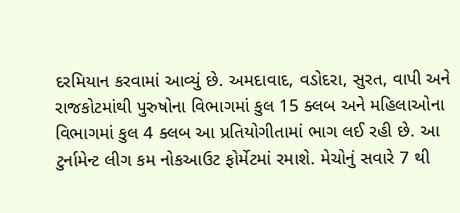દરમિયાન કરવામાં આવ્યું છે. અમદાવાદ, વડોદરા, સુરત, વાપી અને રાજકોટમાંથી પુરુષોના વિભાગમાં કુલ 15 ક્લબ અને મહિલાઓના વિભાગમાં કુલ 4 ક્લબ આ પ્રતિયોગીતામાં ભાગ લઈ રહી છે. આ ટુર્નામેન્ટ લીગ કમ નોકઆઉટ ફોર્મેટમાં રમાશે. મેચોનું સવારે 7 થી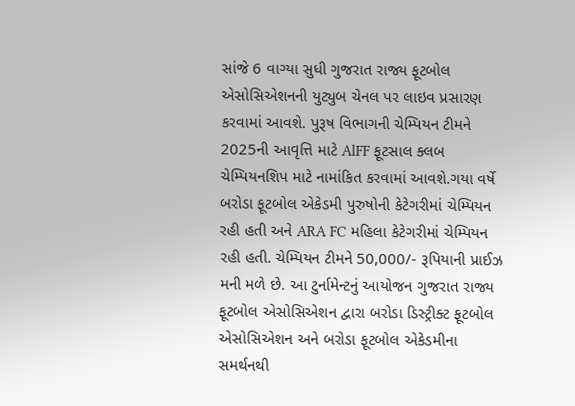સાંજે 6 વાગ્યા સુધી ગુજરાત રાજ્ય ફૂટબોલ એસોસિએશનની યુટ્યુબ ચેનલ પર લાઇવ પ્રસારણ કરવામાં આવશે. પુરૂષ વિભાગની ચેમ્પિયન ટીમને 2025ની આવૃત્તિ માટે AlFF ફૂટસાલ ક્લબ ચેમ્પિયનશિપ માટે નામાંકિત કરવામાં આવશે.ગયા વર્ષે બરોડા ફૂટબોલ એકેડમી પુરુષોની કેટેગરીમાં ચેમ્પિયન રહી હતી અને ARA FC મહિલા કેટેગરીમાં ચેમ્પિયન રહી હતી. ચેમ્પિયન ટીમને 50,000/- રૂપિયાની પ્રાઈઝ મની મળે છે. આ ટુર્નામેન્ટનું આયોજન ગુજરાત રાજ્ય ફૂટબોલ એસોસિએશન દ્વારા બરોડા ડિસ્ટ્રીક્ટ ફૂટબોલ એસોસિએશન અને બરોડા ફૂટબોલ એકેડમીના સમર્થનથી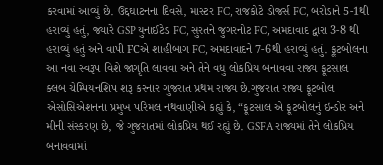કરવામાં આવ્યું છે. ઉદ્દઘાટનના દિવસે, માસ્ટર FC, રાજકોટે ડોજર્સ FC, બરોડાને 5-1થી હરાવ્યું હતું, જ્યારે GSP યુનાઈટેડ FC, સુરતને જુગરનોટ FC, અમદાવાદ દ્વારા 3-8 થી હરાવ્યું હતું અને વાપી FCએ શાહીબાગ FC, અમદાવાદને 7-6થી હરાવ્યું હતું. ફૂટબોલના આ નવા સ્વરૂપ વિશે જાગૃતિ લાવવા અને તેને વધુ લોકપ્રિય બનાવવા રાજ્ય ફૂટસાલ ક્લબ ચેમ્પિયનશિપ શરૂ કરનાર ગુજરાત પ્રથમ રાજ્ય છે.ગુજરાત રાજ્ય ફૂટબોલ એસોસિએશનના પ્રમુખ પરિમલ નથવાણીએ કહ્યું કે, “ફૂટસાલ એ ફૂટબોલનું ઇન્ડોર અને મીની સંસ્કરણ છે, જે ગુજરાતમાં લોકપ્રિય થઈ રહ્યું છે. GSFA રાજ્યમાં તેને લોકપ્રિય બનાવવામાં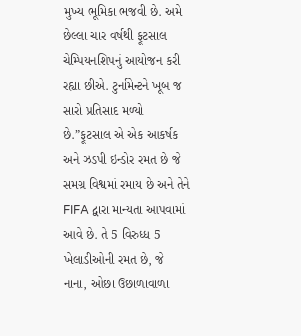મુખ્ય ભૂમિકા ભજવી છે. અમે છેલ્લા ચાર વર્ષથી ફૂટસાલ ચેમ્પિયનશિપનું આયોજન કરી રહ્યા છીએ. ટુર્નામેન્ટને ખૂબ જ સારો પ્રતિસાદ મળ્યો છે.”ફૂટસાલ એ એક આકર્ષક અને ઝડપી ઇન્ડોર રમત છે જે સમગ્ર વિશ્વમાં રમાય છે અને તેને FIFA દ્વારા માન્યતા આપવામાં આવે છે. તે 5 વિરુધ્ધ 5 ખેલાડીઓની રમત છે, જે નાના, ઓછા ઉછાળાવાળા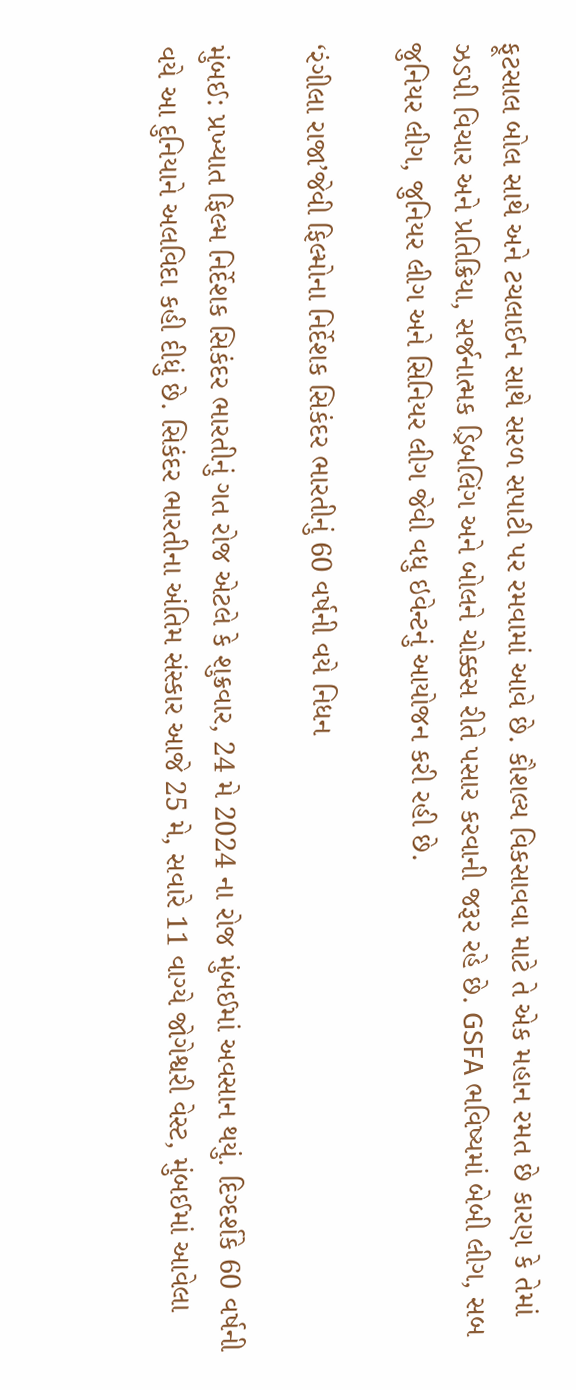ફૂટસાલ બોલ સાથે અને ટચલાઈન સાથે સરળ સપાટી પર રમવામાં આવે છે. કૌશલ્ય વિકસાવવા માટે તે એક મહાન રમત છે કારણ કે તેમાં ઝડપી વિચાર અને પ્રતિક્રિયા, સર્જનાત્મક ડ્રિબલિંગ અને બોલને ચોક્કસ રીતે પસાર કરવાની જરૂર રહે છે. GSFA ભવિષ્યમાં બેબી લીગ, સબ જુનિયર લીગ, જુનિયર લીગ અને સિનિયર લીગ જેવી વધુ ઇવેન્ટનું આયોજન કરી રહી છે.

‘રંગીલા રાજા’જેવી ફિલ્મોના નિર્દેશક સિકંદર ભારતીનું 60 વર્ષની વયે નિધન

મુંબઈ: પ્રખ્યાત ફિલ્મ નિર્દેશક સિકંદર ભારતીનું ગત રોજ એટલે કે શુક્રવાર, 24 મે 2024 ના રોજ મુંબઈમાં અવસાન થયું. દિગ્દર્શકે 60 વર્ષની વયે આ દુનિયાને અલવિદા કહી દીધું છે. સિકંદર ભારતીના અંતિમ સંસ્કાર આજે 25 મે, સવારે 11 વાગ્યે જોગેશ્વરી વેસ્ટ, મુંબઈમાં આવેલા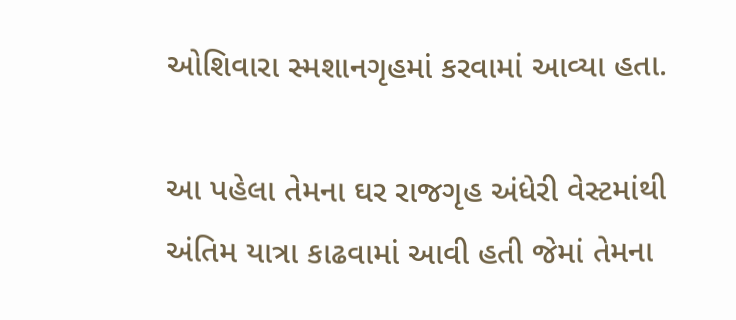ઓશિવારા સ્મશાનગૃહમાં કરવામાં આવ્યા હતા.

આ પહેલા તેમના ઘર રાજગૃહ અંધેરી વેસ્ટમાંથી અંતિમ યાત્રા કાઢવામાં આવી હતી જેમાં તેમના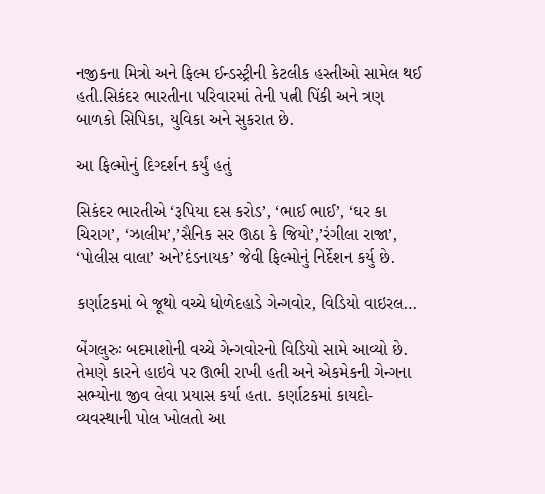નજીકના મિત્રો અને ફિલ્મ ઈન્ડસ્ટ્રીની કેટલીક હસ્તીઓ સામેલ થઈ હતી.સિકંદર ભારતીના પરિવારમાં તેની પત્ની પિંકી અને ત્રણ બાળકો સિપિકા, યુવિકા અને સુકરાત છે.

આ ફિલ્મોનું દિગ્દર્શન કર્યું હતું

સિકંદર ભારતીએ ‘રૂપિયા દસ કરોડ’, ‘ભાઈ ભાઈ’, ‘ઘર કા ચિરાગ’, ‘ઝાલીમ’,’સૈનિક સર ઊઠા કે જિયો’,’રંગીલા રાજા’, ‘પોલીસ વાલા’ અને’દંડનાયક’ જેવી ફિલ્મોનું નિર્દેશન કર્યુ છે.

કર્ણાટકમાં બે જૂથો વચ્ચે ધોળેદહાડે ગેન્ગવોર, વિડિયો વાઇરલ…

બેંગલુરુઃ બદમાશોની વચ્ચે ગેન્ગવોરનો વિડિયો સામે આવ્યો છે. તેમણે કારને હાઇવે પર ઊભી રાખી હતી અને એકમેકની ગેન્ગના સભ્યોના જીવ લેવા પ્રયાસ કર્યા હતા. કર્ણાટકમાં કાયદો-વ્યવસ્થાની પોલ ખોલતો આ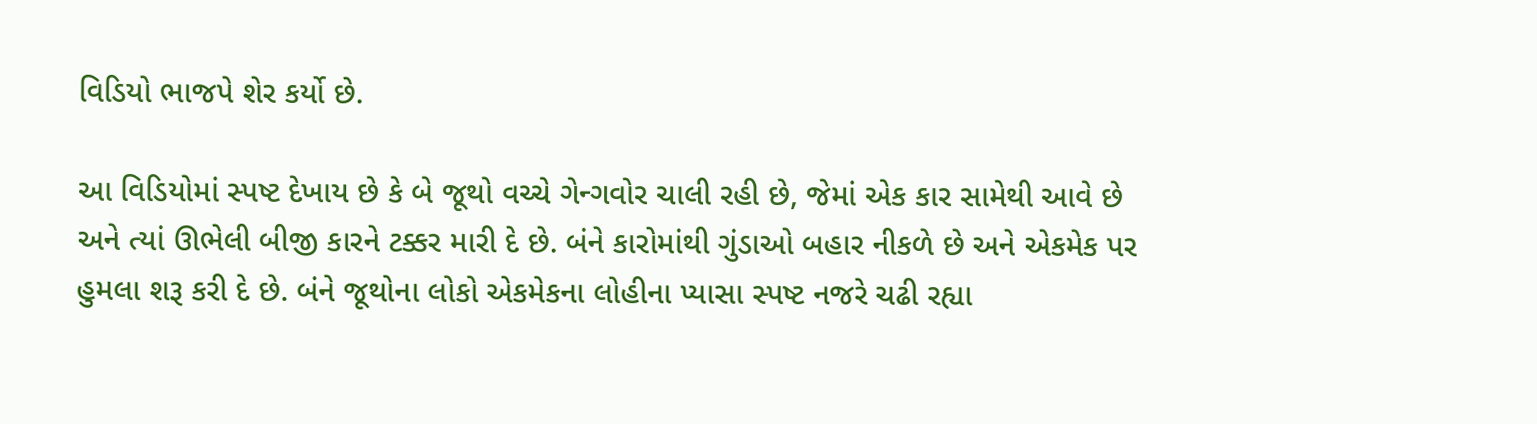વિડિયો ભાજપે શેર કર્યો છે.

આ વિડિયોમાં સ્પષ્ટ દેખાય છે કે બે જૂથો વચ્ચે ગેન્ગવોર ચાલી રહી છે, જેમાં એક કાર સામેથી આવે છે અને ત્યાં ઊભેલી બીજી કારને ટક્કર મારી દે છે. બંને કારોમાંથી ગુંડાઓ બહાર નીકળે છે અને એકમેક પર હુમલા શરૂ કરી દે છે. બંને જૂથોના લોકો એકમેકના લોહીના પ્યાસા સ્પષ્ટ નજરે ચઢી રહ્યા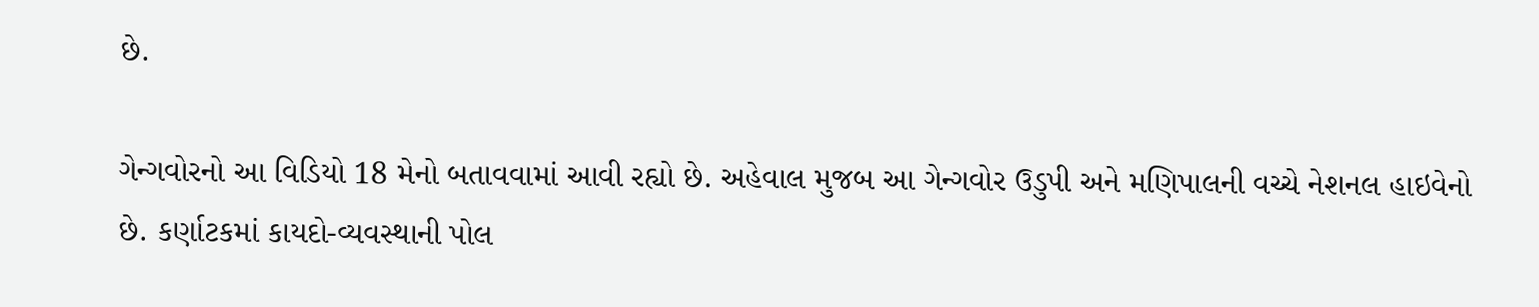છે.

ગેન્ગવોરનો આ વિડિયો 18 મેનો બતાવવામાં આવી રહ્યો છે. અહેવાલ મુજબ આ ગેન્ગવોર ઉડુપી અને મણિપાલની વચ્ચે નેશનલ હાઇવેનો છે. કર્ણાટકમાં કાયદો-વ્યવસ્થાની પોલ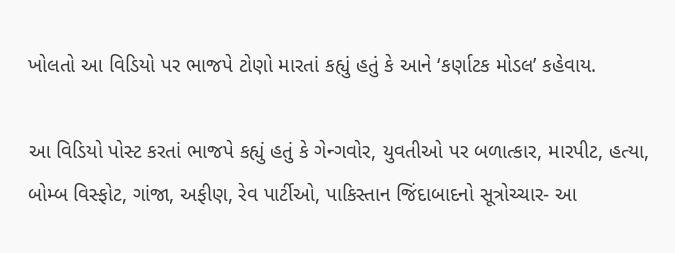ખોલતો આ વિડિયો પર ભાજપે ટોણો મારતાં કહ્યું હતું કે આને ‘કર્ણાટક મોડલ’ કહેવાય.

આ વિડિયો પોસ્ટ કરતાં ભાજપે કહ્યું હતું કે ગેન્ગવોર, યુવતીઓ પર બળાત્કાર, મારપીટ, હત્યા, બોમ્બ વિસ્ફોટ, ગાંજા, અફીણ, રેવ પાર્ટીઓ, પાકિસ્તાન જિંદાબાદનો સૂત્રોચ્ચાર- આ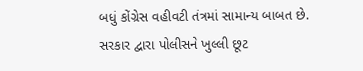બધું કોંગ્રેસ વહીવટી તંત્રમાં સામાન્ય બાબત છે. સરકાર દ્વારા પોલીસને ખુલ્લી છૂટ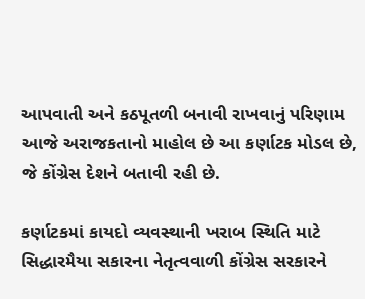આપવાતી અને કઠપૂતળી બનાવી રાખવાનું પરિણામ આજે અરાજકતાનો માહોલ છે આ કર્ણાટક મોડલ છે, જે કોંગ્રેસ દેશને બતાવી રહી છે.

કર્ણાટકમાં કાયદો વ્યવસ્થાની ખરાબ સ્થિતિ માટે સિદ્ધારમૈયા સકારના નેતૃત્વવાળી કોંગ્રેસ સરકારને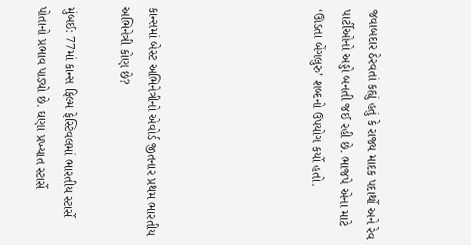જવાબદાર ઠેરવતાં કહ્યું હતું કે રાજ્ય માદક પદાર્થો અને રેવ પાર્ટીઓનો અડ્ડો બનતી જઈ રહી છે. ભાજપે એના માટે ‘ઊડતા બેંગલુરુ’ શબ્દનો ઉપયોગ કર્યો હતો.





કાન્સમાં બેસ્ટ અભિનેત્રીનો એવોર્ડ જીતનાર પ્રથમ ભારતીય અભિનેત્રી કોણ છે?

મુંબઈ: 77માં કાન્સ ફિલ્મ ફેસ્ટિવલમાં ભારતીય સ્ટાર્સે પોતાનો પ્રભાવ પાડ્યો છે. ઘણા પ્રખ્યાત સ્ટાર્સે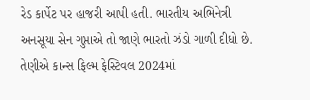રેડ કાર્પેટ પર હાજરી આપી હતી. ભારતીય અભિનેત્રી અનસૂયા સેન ગુપ્તાએ તો જાણે ભારતો ઝંડો ગાળી દીધો છે. તેણીએ કાન્સ ફિલ્મ ફેસ્ટિવલ 2024માં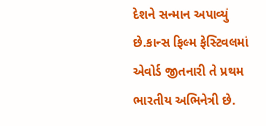દેશને સન્માન અપાવ્યું છે.કાન્સ ફિલ્મ ફેસ્ટિવલમાં એવોર્ડ જીતનારી તે પ્રથમ ભારતીય અભિનેત્રી છે.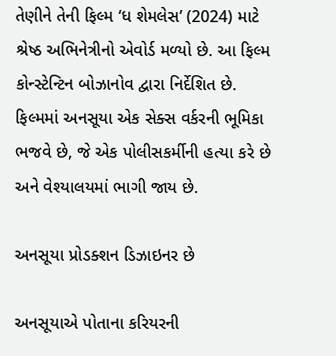તેણીને તેની ફિલ્મ ‘ધ શેમલેસ’ (2024) માટે શ્રેષ્ઠ અભિનેત્રીનો એવોર્ડ મળ્યો છે. આ ફિલ્મ કોન્સ્ટેન્ટિન બોઝાનોવ દ્વારા નિર્દેશિત છે. ફિલ્મમાં અનસૂયા એક સેક્સ વર્કરની ભૂમિકા ભજવે છે, જે એક પોલીસકર્મીની હત્યા કરે છે અને વેશ્યાલયમાં ભાગી જાય છે.

અનસૂયા પ્રોડક્શન ડિઝાઇનર છે

અનસૂયાએ પોતાના કરિયરની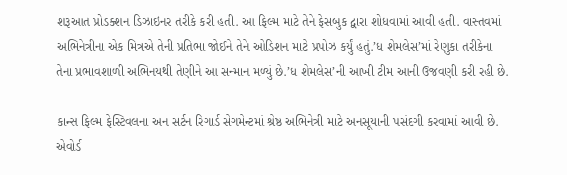શરૂઆત પ્રોડક્શન ડિઝાઇનર તરીકે કરી હતી. આ ફિલ્મ માટે તેને ફેસબુક દ્વારા શોધવામાં આવી હતી. વાસ્તવમાં અભિનેત્રીના એક મિત્રએ તેની પ્રતિભા જોઈને તેને ઓડિશન માટે પ્રપોઝ કર્યું હતું.’ધ શેમલેસ’માં રેણુકા તરીકેના તેના પ્રભાવશાળી અભિનયથી તેણીને આ સન્માન મળ્યું છે.’ધ શેમલેસ’ની આખી ટીમ આની ઉજવણી કરી રહી છે.

કાન્સ ફિલ્મ ફેસ્ટિવલના અન સર્ટન રિગાર્ડ સેગમેન્ટમાં શ્રેષ્ઠ અભિનેત્રી માટે અનસૂયાની પસંદગી કરવામાં આવી છે. એવોર્ડ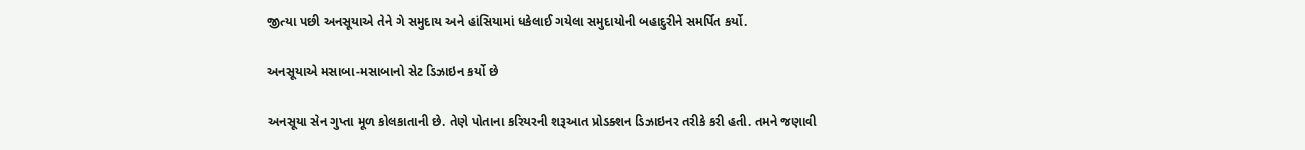જીત્યા પછી અનસૂયાએ તેને ગે સમુદાય અને હાંસિયામાં ધકેલાઈ ગયેલા સમુદાયોની બહાદુરીને સમર્પિત કર્યો.

અનસૂયાએ મસાબા-મસાબાનો સેટ ડિઝાઇન કર્યો છે

અનસૂયા સેન ગુપ્તા મૂળ કોલકાતાની છે. તેણે પોતાના કરિયરની શરૂઆત પ્રોડક્શન ડિઝાઇનર તરીકે કરી હતી. તમને જણાવી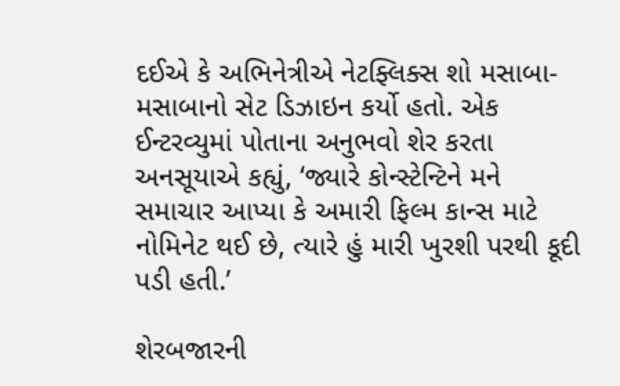દઈએ કે અભિનેત્રીએ નેટફ્લિક્સ શો મસાબા-મસાબાનો સેટ ડિઝાઇન કર્યો હતો. એક ઈન્ટરવ્યુમાં પોતાના અનુભવો શેર કરતા અનસૂયાએ કહ્યું, ‘જ્યારે કોન્સ્ટેન્ટિને મને સમાચાર આપ્યા કે અમારી ફિલ્મ કાન્સ માટે નોમિનેટ થઈ છે, ત્યારે હું મારી ખુરશી પરથી કૂદી પડી હતી.’

શેરબજારની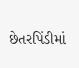છેતરપિંડીમાં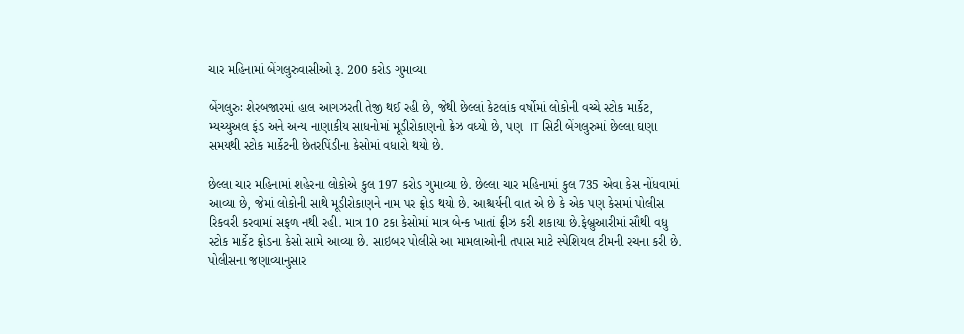ચાર મહિનામાં બેંગલુરુવાસીઓ રૂ. 200 કરોડ ગુમાવ્યા

બેંગલુરુઃ શેરબજારમાં હાલ આગઝરતી તેજી થઈ રહી છે, જેથી છેલ્લાં કેટલાંક વર્ષોમાં લોકોની વચ્ચે સ્ટોક માર્કેટ, મ્યચ્યુઅલ ફંડ અને અન્ય નાણાકીય સાધનોમાં મૂડીરોકાણનો ક્રેઝ વધ્યો છે, પણ  IT સિટી બેંગલુરુમાં છેલ્લા ઘણા સમયથી સ્ટોક માર્કેટની છેતરપિંડીના કેસોમાં વધારો થયો છે.

છેલ્લા ચાર મહિનામાં શહેરના લોકોએ કુલ 197 કરોડ ગુમાવ્યા છે. છેલ્લા ચાર મહિનામાં કુલ 735 એવા કેસ નોંધવામાં આવ્યા છે, જેમાં લોકોની સાથે મૂડીરોકાણને નામ પર ફ્રોડ થયો છે. આશ્ચર્યની વાત એ છે કે એક પણ કેસમાં પોલીસ રિકવરી કરવામાં સફળ નથી રહી. માત્ર 10 ટકા કેસોમાં માત્ર બેન્ક ખાતાં ફ્રીઝ કરી શકાયા છે.ફેબ્રુઆરીમાં સૌથી વધુ સ્ટોક માર્કેટ ફ્રોડના કેસો સામે આવ્યા છે. સાઇબર પોલીસે આ મામલાઓની તપાસ માટે સ્પેશિયલ ટીમની રચના કરી છે. પોલીસના જણાવ્યાનુસાર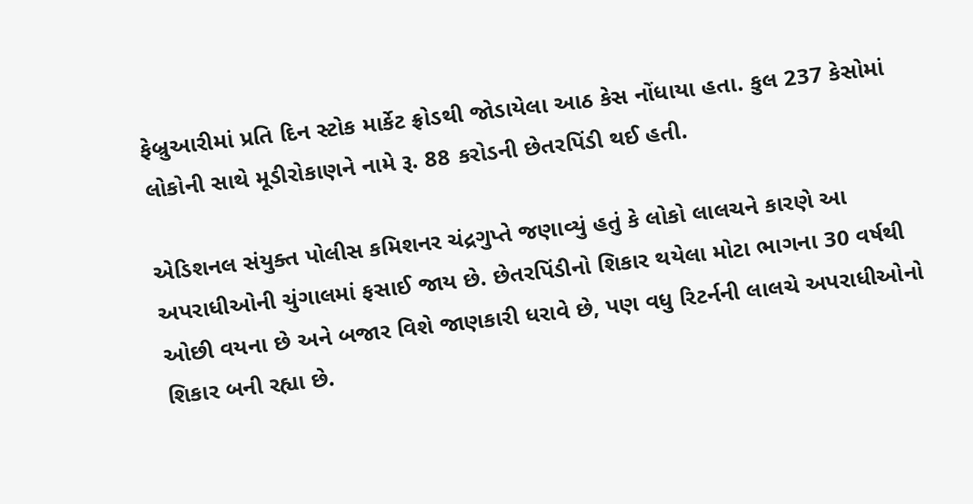ફેબ્રુઆરીમાં પ્રતિ દિન સ્ટોક માર્કેટ ફ્રોડથી જોડાયેલા આઠ કેસ નોંધાયા હતા. કુલ 237 કેસોમાં લોકોની સાથે મૂડીરોકાણને નામે રૂ. 88 કરોડની છેતરપિંડી થઈ હતી.

એડિશનલ સંયુક્ત પોલીસ કમિશનર ચંદ્રગુપ્તે જણાવ્યું હતું કે લોકો લાલચને કારણે આ અપરાધીઓની ચુંગાલમાં ફસાઈ જાય છે. છેતરપિંડીનો શિકાર થયેલા મોટા ભાગના 30 વર્ષથી ઓછી વયના છે અને બજાર વિશે જાણકારી ધરાવે છે, પણ વધુ રિટર્નની લાલચે અપરાધીઓનો શિકાર બની રહ્યા છે.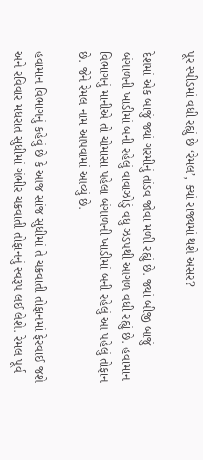પૂર સ્પીડમાં વધી રહ્યું છે ‘રેમલ’, ક્યાં રાજ્યમાં થશે અસર?

દેશમાં એક બાજું જ્યાં ગરમીનું તાંડવ જોવા મળી રહ્યું છે. જ્યાં બીજી બાજું બંગાળની ખાડીમાં બની રહેલું વાવાઝોડું વધુ ઝડપથી આગળ વધી રહ્યું છે. હવામાન વિભાગનું માનીએ તો ચોમાસા પહેલા બંગાળની ખાડીમાં બની રહેલું આ પહેલું તોફાન છે. જેને રેમલ નામ આપવામાં આવ્યું છે.

હવામાન વિભાગનું કહેવું છે કે આજ સાંજ સુધીમાં તે ચક્રવાતી તોફાનમાં ફેરવાઈ જશે અને રવિવાર મધરાત સુધીમાં ગંભીર ચક્રવાતી તોફાનનું સ્વરૂપ લઈ લેશે. રેમલ પૂર્વ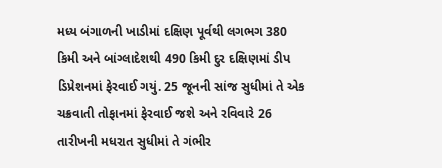મધ્ય બંગાળની ખાડીમાં દક્ષિણ પૂર્વથી લગભગ 380 કિમી અને બાંગ્લાદેશથી 490 કિમી દુર દક્ષિણમાં ડીપ ડિપ્રેશનમાં ફેરવાઈ ગયું. 25 જૂનની સાંજ સુધીમાં તે એક ચક્રવાતી તોફાનમાં ફેરવાઈ જશે અને રવિવારે 26 તારીખની મધરાત સુધીમાં તે ગંભીર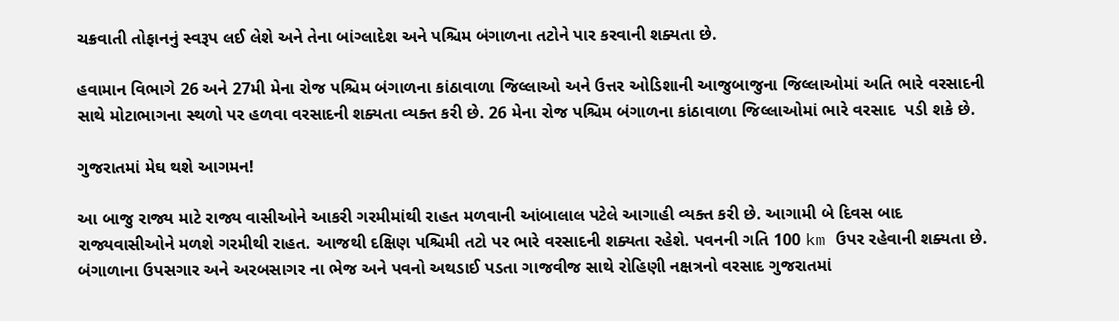ચક્રવાતી તોફાનનું સ્વરૂપ લઈ લેશે અને તેના બાંગ્લાદેશ અને પશ્ચિમ બંગાળના તટોને પાર કરવાની શક્યતા છે.

હવામાન વિભાગે 26 અને 27મી મેના રોજ પશ્ચિમ બંગાળના કાંઠાવાળા જિલ્લાઓ અને ઉત્તર ઓડિશાની આજુબાજુના જિલ્લાઓમાં અતિ ભારે વરસાદની સાથે મોટાભાગના સ્થળો પર હળવા વરસાદની શક્યતા વ્યક્ત કરી છે. 26 મેના રોજ પશ્ચિમ બંગાળના કાંઠાવાળા જિલ્લાઓમાં ભારે વરસાદ  પડી શકે છે.

ગુજરાતમાં મેઘ થશે આગમન!

આ બાજુ રાજ્ય માટે રાજ્ય વાસીઓને આકરી ગરમીમાંથી રાહત મળવાની આંબાલાલ પટેલે આગાહી વ્યક્ત કરી છે. આગામી બે દિવસ બાદ રાજ્યવાસીઓને મળશે ગરમીથી રાહત. આજથી દક્ષિણ પશ્ચિમી તટો પર ભારે વરસાદની શક્યતા રહેશે. પવનની ગતિ 100 km ઉપર રહેવાની શક્યતા છે. બંગાળાના ઉપસગાર અને અરબસાગર ના ભેજ અને પવનો અથડાઈ પડતા ગાજવીજ સાથે રોહિણી નક્ષત્રનો વરસાદ ગુજરાતમાં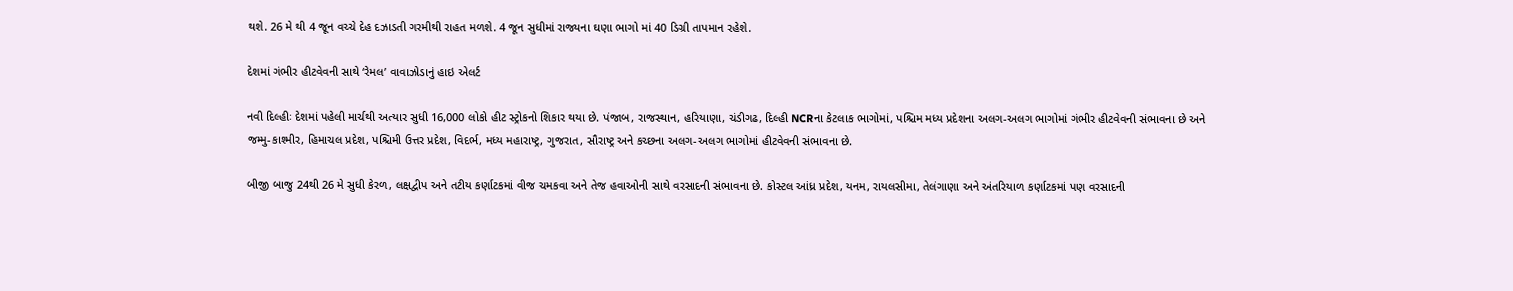થશે. 26 મે થી 4 જૂન વચ્ચે દેહ દઝાડતી ગરમીથી રાહત મળશે. 4 જૂન સુધીમાં રાજ્યના ઘણા ભાગો માં 40 ડિગ્રી તાપમાન રહેશે.

દેશમાં ગંભીર હીટવેવની સાથે ‘રેમલ’ વાવાઝોડાનું હાઇ એલર્ટ

નવી દિલ્હીઃ દેશમાં પહેલી માર્ચથી અત્યાર સુધી 16,000 લોકો હીટ સ્ટ્રોકનો શિકાર થયા છે. પંજાબ, રાજસ્થાન, હરિયાણા, ચંડીગઢ, દિલ્હી NCRના કેટલાક ભાગોમાં, પશ્ચિમ મધ્ય પ્રદેશના અલગ-અલગ ભાગોમાં ગંભીર હીટવેવની સંભાવના છે અને જમ્મુ-કાશ્મીર, હિમાચલ પ્રદેશ, પશ્ચિમી ઉત્તર પ્રદેશ, વિદર્ભ, મધ્ય મહારાષ્ટ્ર, ગુજરાત, સૌરાષ્ટ્ર અને કચ્છના અલગ-અલગ ભાગોમાં હીટવેવની સંભાવના છે.

બીજી બાજુ 24થી 26 મે સુધી કેરળ, લક્ષદ્વીપ અને તટીય કર્ણાટકમાં વીજ ચમકવા અને તેજ હવાઓની સાથે વરસાદની સંભાવના છે. કોસ્ટલ આંધ્ર પ્રદેશ, યનમ, રાયલસીમા, તેલંગાણા અને અંતરિયાળ કર્ણાટકમાં પણ વરસાદની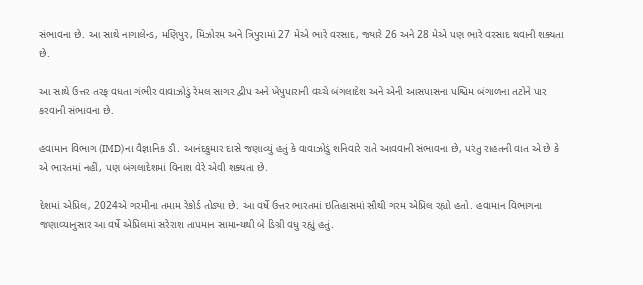સંભાવના છે. આ સાથે નાગાલેન્ડ, મણિપુર, મિઝોરમ અને ત્રિપુરામાં 27 મેએ ભારે વરસાદ, જ્યારે 26 અને 28 મેએ પણ ભારે વરસાદ થવાની શક્યતા છે.

આ સાથે ઉત્તર તરફ વધતા ગંભીર વાવાઝોડું રેમલ સાગર દ્વીપ અને ખેપુપારાની વચ્ચે બંગલાદેશ અને એની આસપાસના પશ્ચિમ બંગાળના તટોને પાર કરવાની સંભાવના છે.

હવામાન વિભાગ (IMD)ના વૈજ્ઞાનિક ડૌ. આનંદકુમાર દાસે જણાવ્યું હતું કે વાવાઝોડું શનિવારે રાતે આવવાની સંભાવના છે, પરંતુ રાહતની વાત એ છે કે એ ભારતમાં નહીં, પણ બંગલાદેશમાં વિનાશ વેરે એવી શક્યતા છે.

દેશમાં એપ્રિલ, 2024એ ગરમીના તમામ રેકોર્ડ તોડ્યા છે. આ વર્ષે ઉત્તર ભારતમાં ઇતિહાસમાં સૌથી ગરમ એપ્રિલ રહ્યો હતો. હવામાન વિભાગના જણાવ્યાનુસાર આ વર્ષે એપ્રિલમાં સરેરાશ તાપમાન સામાન્યથી બે ડિગ્રી વધુ રહ્યું હતું.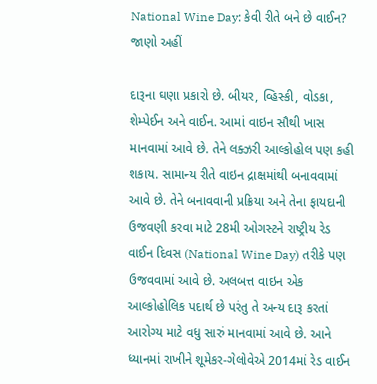National Wine Day: કેવી રીતે બને છે વાઈન? જાણો અહીં

દારૂના ઘણા પ્રકારો છે. બીયર, વ્હિસ્કી, વોડકા, શેમ્પેઈન અને વાઈન. આમાં વાઇન સૌથી ખાસ માનવામાં આવે છે. તેને લક્ઝરી આલ્કોહોલ પણ કહી શકાય. સામાન્ય રીતે વાઇન દ્રાક્ષમાંથી બનાવવામાં આવે છે. તેને બનાવવાની પ્રક્રિયા અને તેના ફાયદાની ઉજવણી કરવા માટે 28મી ઓગસ્ટને રાષ્ટ્રીય રેડ વાઈન દિવસ (National Wine Day) તરીકે પણ ઉજવવામાં આવે છે. અલબત્ત વાઇન એક આલ્કોહોલિક પદાર્થ છે પરંતુ તે અન્ય દારૂ કરતાં આરોગ્ય માટે વધુ સારું માનવામાં આવે છે. આને ધ્યાનમાં રાખીને શૂમેકર-ગેલોવેએ 2014માં રેડ વાઈન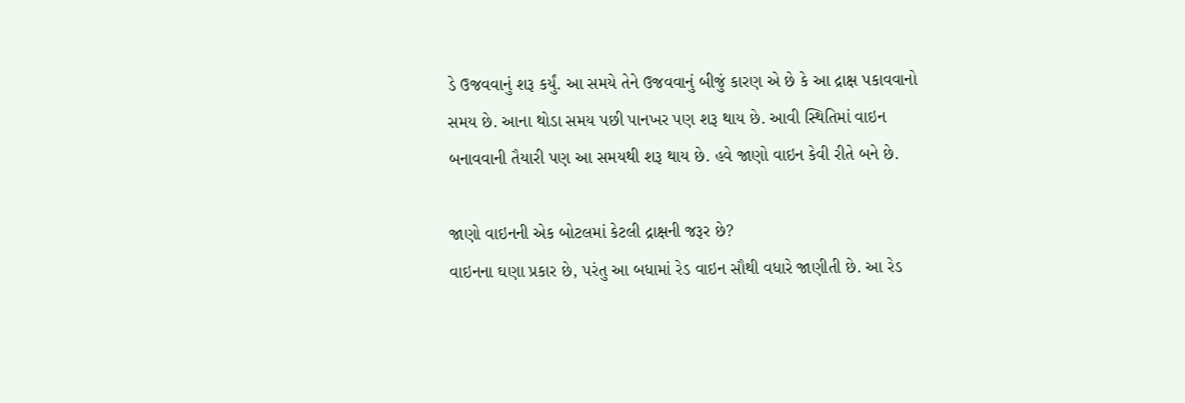ડે ઉજવવાનું શરૂ કર્યું. આ સમયે તેને ઉજવવાનું બીજું કારણ એ છે કે આ દ્રાક્ષ પકાવવાનો સમય છે. આના થોડા સમય પછી પાનખર પણ શરૂ થાય છે. આવી સ્થિતિમાં વાઇન બનાવવાની તૈયારી પણ આ સમયથી શરૂ થાય છે. હવે જાણો વાઇન કેવી રીતે બને છે.

જાણો વાઇનની એક બોટલમાં કેટલી દ્રાક્ષની જરૂર છે?
વાઇનના ઘણા પ્રકાર છે, પરંતુ આ બધામાં રેડ વાઇન સૌથી વધારે જાણીતી છે. આ રેડ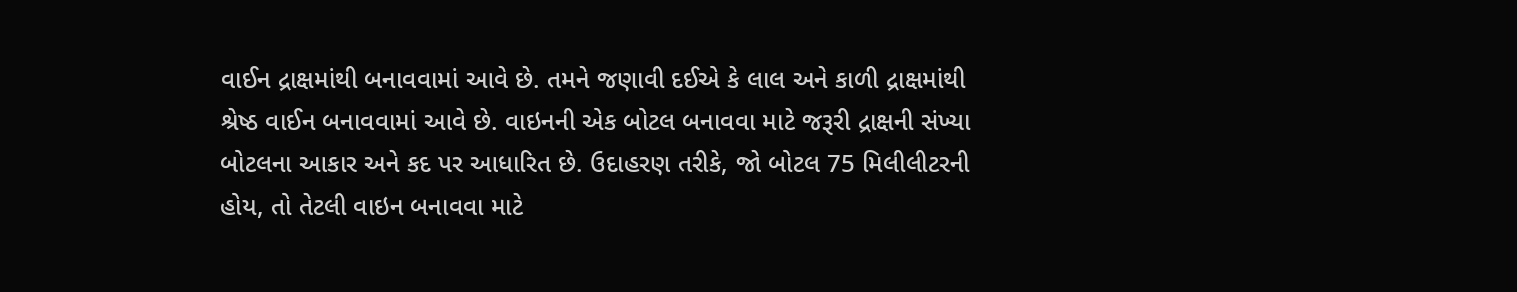વાઈન દ્રાક્ષમાંથી બનાવવામાં આવે છે. તમને જણાવી દઈએ કે લાલ અને કાળી દ્રાક્ષમાંથી શ્રેષ્ઠ વાઈન બનાવવામાં આવે છે. વાઇનની એક બોટલ બનાવવા માટે જરૂરી દ્રાક્ષની સંખ્યા બોટલના આકાર અને કદ પર આધારિત છે. ઉદાહરણ તરીકે, જો બોટલ 75 મિલીલીટરની હોય, તો તેટલી વાઇન બનાવવા માટે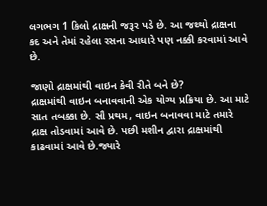લગભગ 1 કિલો દ્રાક્ષની જરૂર પડે છે. આ જથ્થો દ્રાક્ષના કદ અને તેમાં રહેલા રસના આધારે પણ નક્કી કરવામાં આવે છે.

જાણો દ્રાક્ષમાંથી વાઇન કેવી રીતે બને છે?
દ્રાક્ષમાંથી વાઇન બનાવવાની એક યોગ્ય પ્રક્રિયા છે. આ માટે સાત તબક્કા છે. સૌ પ્રથમ, વાઇન બનાવવા માટે તમારે દ્રાક્ષ તોડવામાં આવે છે. પછી મશીન દ્વારા દ્રાક્ષમાંથી કાઢવામાં આવે છે.જ્યારે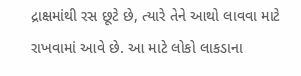દ્રાક્ષમાંથી રસ છૂટે છે, ત્યારે તેને આથો લાવવા માટે રાખવામાં આવે છે. આ માટે લોકો લાકડાના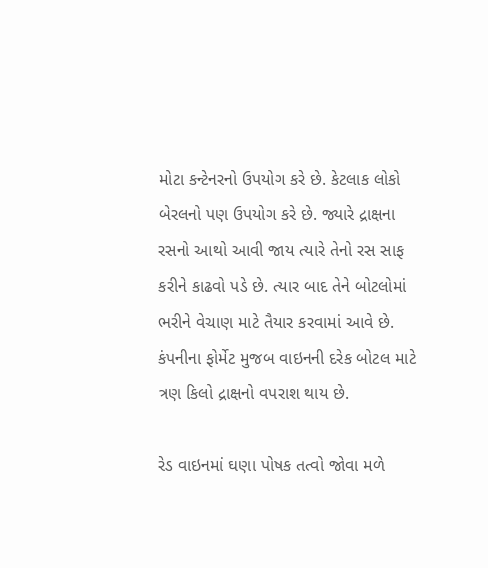મોટા કન્ટેનરનો ઉપયોગ કરે છે. કેટલાક લોકો બેરલનો પણ ઉપયોગ કરે છે. જ્યારે દ્રાક્ષના રસનો આથો આવી જાય ત્યારે તેનો રસ સાફ કરીને કાઢવો પડે છે. ત્યાર બાદ તેને બોટલોમાં ભરીને વેચાણ માટે તૈયાર કરવામાં આવે છે. કંપનીના ફોર્મેટ મુજબ વાઇનની દરેક બોટલ માટે ત્રણ કિલો દ્રાક્ષનો વપરાશ થાય છે.

રેડ વાઇનમાં ઘણા પોષક તત્વો જોવા મળે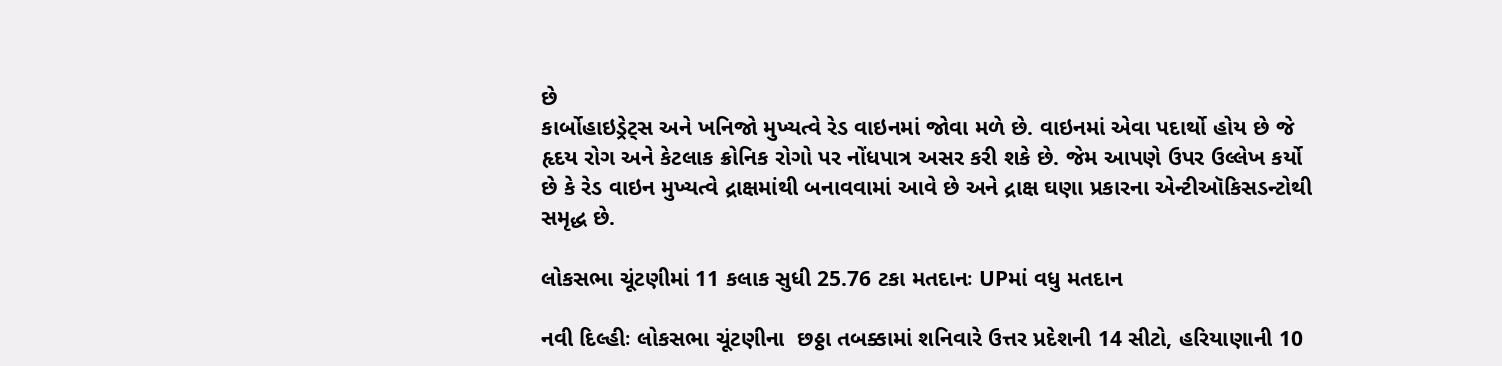છે
કાર્બોહાઇડ્રેટ્સ અને ખનિજો મુખ્યત્વે રેડ વાઇનમાં જોવા મળે છે. વાઇનમાં એવા પદાર્થો હોય છે જે હૃદય રોગ અને કેટલાક ક્રોનિક રોગો પર નોંધપાત્ર અસર કરી શકે છે. જેમ આપણે ઉપર ઉલ્લેખ કર્યો છે કે રેડ વાઇન મુખ્યત્વે દ્રાક્ષમાંથી બનાવવામાં આવે છે અને દ્રાક્ષ ઘણા પ્રકારના એન્ટીઑકિસડન્ટોથી સમૃદ્ધ છે.

લોકસભા ચૂંટણીમાં 11 કલાક સુધી 25.76 ટકા મતદાનઃ UPમાં વધુ મતદાન

નવી દિલ્હીઃ લોકસભા ચૂંટણીના  છઠ્ઠા તબક્કામાં શનિવારે ઉત્તર પ્રદેશની 14 સીટો, હરિયાણાની 10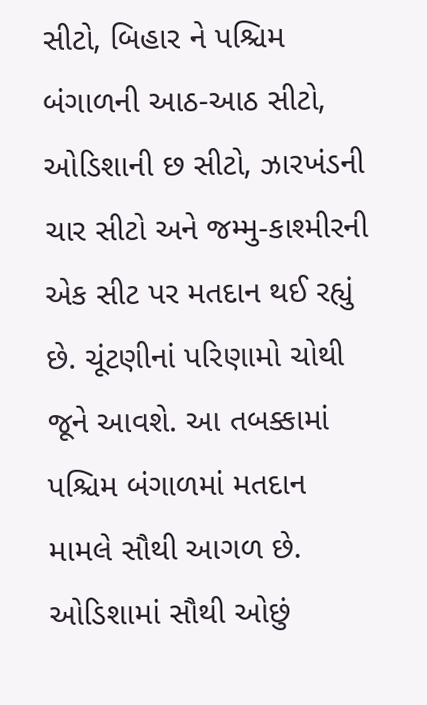સીટો, બિહાર ને પશ્ચિમ બંગાળની આઠ-આઠ સીટો, ઓડિશાની છ સીટો, ઝારખંડની ચાર સીટો અને જમ્મુ-કાશ્મીરની એક સીટ પર મતદાન થઈ રહ્યું છે. ચૂંટણીનાં પરિણામો ચોથી જૂને આવશે. આ તબક્કામાં પશ્ચિમ બંગાળમાં મતદાન મામલે સૌથી આગળ છે. ઓડિશામાં સૌથી ઓછું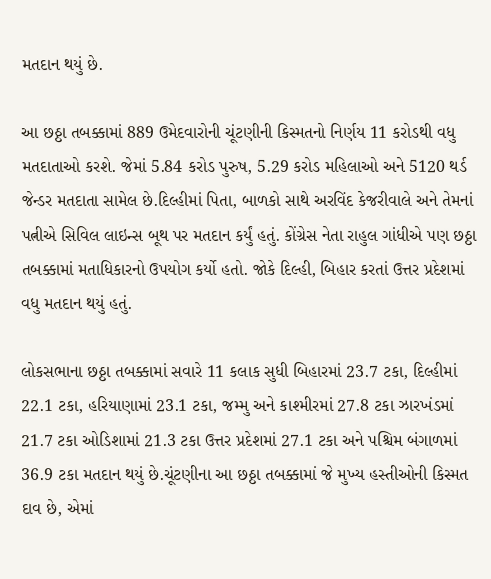મતદાન થયું છે.

આ છઠ્ઠા તબક્કામાં 889 ઉમેદવારોની ચૂંટણીની કિસ્મતનો નિર્ણય 11 કરોડથી વધુ મતદાતાઓ કરશે. જેમાં 5.84 કરોડ પુરુષ, 5.29 કરોડ મહિલાઓ અને 5120 થર્ડ જેન્ડર મતદાતા સામેલ છે.દિલ્હીમાં પિતા, બાળકો સાથે અરવિંદ કેજરીવાલે અને તેમનાં પત્નીએ સિવિલ લાઇન્સ બૂથ પર મતદાન કર્યું હતું. કોંગ્રેસ નેતા રાહુલ ગાંધીએ પણ છઠ્ઠા તબક્કામાં મતાધિકારનો ઉપયોગ કર્યો હતો. જોકે દિલ્હી, બિહાર કરતાં ઉત્તર પ્રદેશમાં વધુ મતદાન થયું હતું.

લોકસભાના છઠ્ઠા તબક્કામાં સવારે 11 કલાક સુધી બિહારમાં 23.7 ટકા, દિલ્હીમાં 22.1 ટકા, હરિયાણામાં 23.1 ટકા, જમ્મુ અને કાશ્મીરમાં 27.8 ટકા ઝારખંડમાં 21.7 ટકા ઓડિશામાં 21.3 ટકા ઉત્તર પ્રદેશમાં 27.1 ટકા અને પશ્ચિમ બંગાળમાં 36.9 ટકા મતદાન થયું છે.ચૂંટણીના આ છઠ્ઠા તબક્કામાં જે મુખ્ય હસ્તીઓની કિસ્મત દાવ છે, એમાં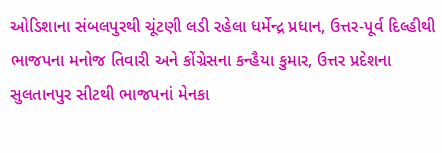ઓડિશાના સંબલપુરથી ચૂંટણી લડી રહેલા ધર્મેન્દ્ર પ્રધાન, ઉત્તર-પૂર્વ દિલ્હીથી ભાજપના મનોજ તિવારી અને કોંગ્રેસના કન્હૈયા કુમાર, ઉત્તર પ્રદેશના સુલતાનપુર સીટથી ભાજપનાં મેનકા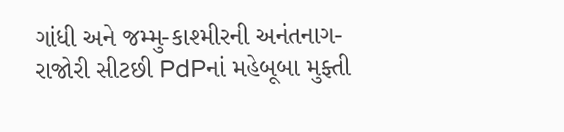ગાંધી અને જમ્મુ-કાશ્મીરની અનંતનાગ-રાજોરી સીટછી PdPનાં મહેબૂબા મુફ્તી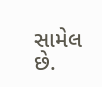સામેલ છે.